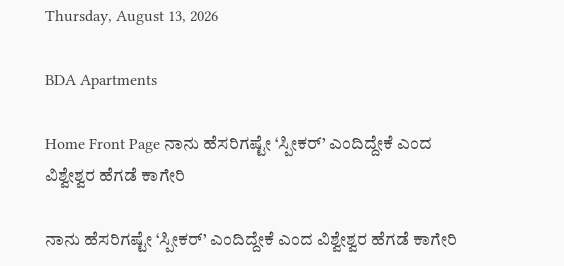Thursday, August 13, 2026

BDA Apartments

Home Front Page ನಾನು ಹೆಸರಿಗಷ್ಟೇ ‘ಸ್ಪೀಕರ್’ ಎಂದಿದ್ದೇಕೆ ಎಂದ ವಿಶ್ವೇಶ್ವರ ಹೆಗಡೆ ಕಾಗೇರಿ

ನಾನು ಹೆಸರಿಗಷ್ಟೇ ‘ಸ್ಪೀಕರ್’ ಎಂದಿದ್ದೇಕೆ ಎಂದ ವಿಶ್ವೇಶ್ವರ ಹೆಗಡೆ ಕಾಗೇರಿ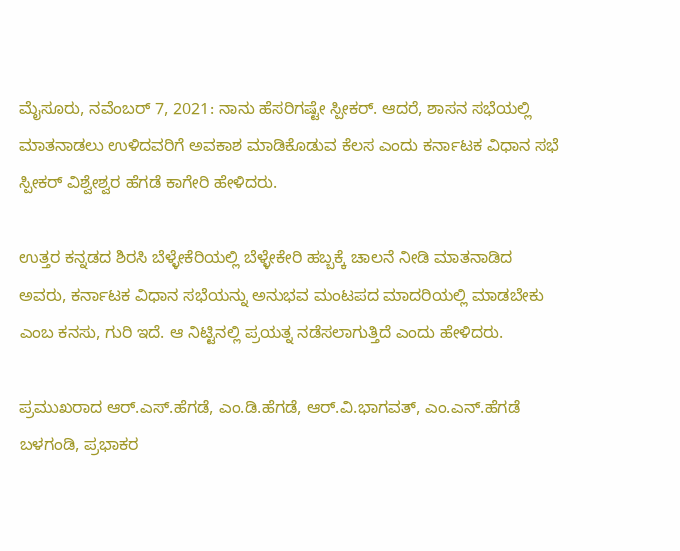ಮೈಸೂರು, ನವೆಂಬರ್ 7, 2021: ನಾನು ಹೆಸರಿಗಷ್ಟೇ ಸ್ಪೀಕರ್. ಆದರೆ, ಶಾಸನ ಸಭೆಯಲ್ಲಿ ಮಾತನಾಡಲು ಉಳಿದವರಿಗೆ ಅವಕಾಶ ಮಾಡಿಕೊಡುವ ಕೆಲಸ ಎಂದು ಕರ್ನಾಟಕ ವಿಧಾನ ಸಭೆ ಸ್ಪೀಕರ್ ವಿಶ್ವೇಶ್ವರ ಹೆಗಡೆ ಕಾಗೇರಿ ಹೇಳಿದರು.

ಉತ್ತರ ಕನ್ನಡದ ಶಿರಸಿ ಬೆಳ್ಳೇಕೆರಿಯಲ್ಲಿ ಬೆಳ್ಳೇಕೇರಿ ಹಬ್ಬಕ್ಕೆ ಚಾಲನೆ‌ ನೀಡಿ ಮಾತನಾಡಿದ ಅವರು, ಕರ್ನಾಟಕ ವಿಧಾನ ಸಭೆಯನ್ನು‌ ಅನುಭವ ಮಂಟಪದ ಮಾದರಿಯಲ್ಲಿ ‌ಮಾಡಬೇಕು‌ ಎಂಬ ಕನಸು, ಗುರಿ‌ ಇದೆ. ಆ ನಿಟ್ಟಿನಲ್ಲಿ ಪ್ರಯತ್ನ‌ ನಡೆಸಲಾಗುತ್ತಿದೆ ಎಂದು ಹೇಳಿದರು.

ಪ್ರಮುಖರಾದ ಆರ್‌.ಎಸ್.ಹೆಗಡೆ, ಎಂ.ಡಿ.ಹೆಗಡೆ, ಆರ್.ವಿ.ಭಾಗವತ್, ಎಂ.ಎನ್.ಹೆಗಡೆ ಬಳಗಂಡಿ, ಪ್ರಭಾಕರ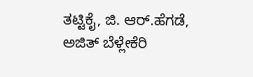ತಟ್ಟಿಕೈ, ಜಿ‌. ಆರ್.ಹೆಗಡೆ, ಅಜಿತ್ ಬೆಳ್ಲೇಕೆರಿ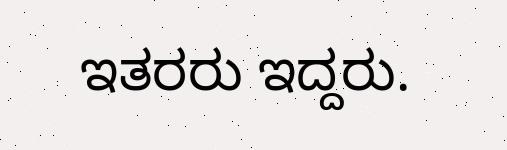ಇತರರು ‌ಇದ್ದರು.